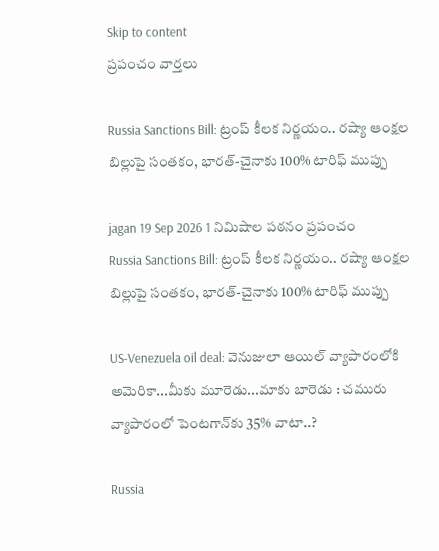Skip to content
ప్రపంచం వార్తలు

Russia Sanctions Bill: ట్రంప్ కీలక నిర్ణయం.. రష్యా ఆంక్షల బిల్లుపై సంతకం, భారత్-చైనాకు 100% టారిఫ్ ముప్పు

jagan 19 Sep 2026 1 నిమిషాల పఠనం ప్రపంచం
Russia Sanctions Bill: ట్రంప్ కీలక నిర్ణయం.. రష్యా ఆంక్షల బిల్లుపై సంతకం, భారత్-చైనాకు 100% టారిఫ్ ముప్పు

US-Venezuela oil deal: వెనుజులా ఆయిల్ వ్యాపారంలోకి అమెరికా...మీకు మూరెడు...మాకు బారెడు : చమురు వ్యాపారంలో పెంటగాన్‌కు 35% వాటా..?

Russia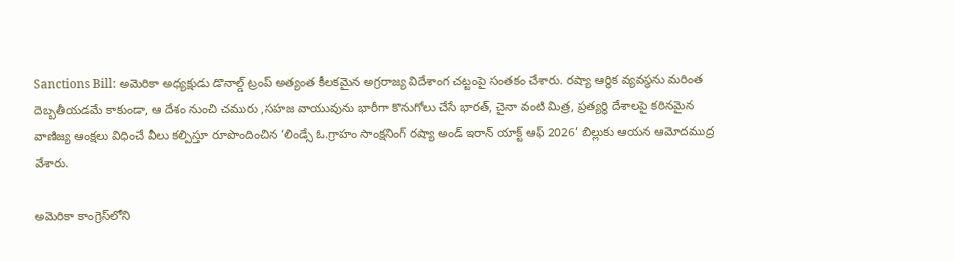Sanctions Bill: అమెరికా అధ్యక్షుడు డొనాల్డ్ ట్రంప్ అత్యంత కీలకమైన అగ్రరాజ్య విదేశాంగ చట్టంపై సంతకం చేశారు. రష్యా ఆర్థిక వ్యవస్థను మరింత దెబ్బతీయడమే కాకుండా, ఆ దేశం నుంచి చమురు ,సహజ వాయువును భారీగా కొనుగోలు చేసే భారత్, చైనా వంటి మిత్ర, ప్రత్యర్థి దేశాలపై కఠినమైన వాణిజ్య ఆంక్షలు విధించే వీలు కల్పిస్తూ రూపొందించిన ‘లిండ్సే ఓ.గ్రాహం సాంక్షనింగ్ రష్యా అండ్ ఇరాన్ యాక్ట్ ఆఫ్ 2026’ బిల్లుకు ఆయన ఆమోదముద్ర వేశారు.

అమెరికా కాంగ్రెస్‌లోని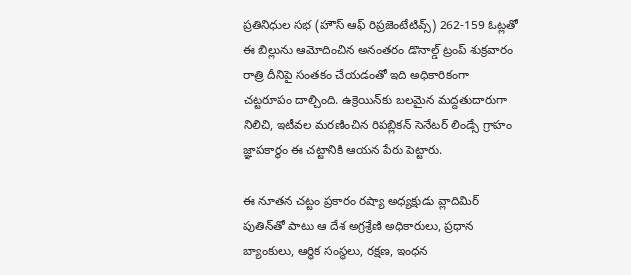ప్రతినిధుల సభ (హౌస్ ఆఫ్ రిప్రజెంటేటివ్స్) 262-159 ఓట్లతో ఈ బిల్లును ఆమోదించిన అనంతరం డొనాల్డ్ ట్రంప్ శుక్రవారం రాత్రి దీనిపై సంతకం చేయడంతో ఇది అధికారికంగా చట్టరూపం దాల్చింది. ఉక్రెయిన్‌కు బలమైన మద్దతుదారుగా నిలిచి, ఇటీవల మరణించిన రిపబ్లికన్ సెనేటర్ లిండ్సే గ్రాహం జ్ఞాపకార్థం ఈ చట్టానికి ఆయన పేరు పెట్టారు.

ఈ నూతన చట్టం ప్రకారం రష్యా అధ్యక్షుడు వ్లాదిమిర్ పుతిన్‌తో పాటు ఆ దేశ అగ్రశ్రేణి అధికారులు, ప్రధాన బ్యాంకులు, ఆర్థిక సంస్థలు, రక్షణ, ఇంధన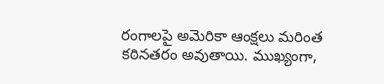రంగాలపై అమెరికా ఆంక్షలు మరింత కఠినతరం అవుతాయి. ముఖ్యంగా,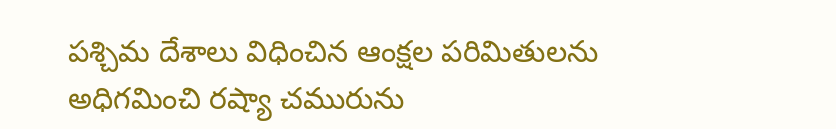పశ్చిమ దేశాలు విధించిన ఆంక్షల పరిమితులను అధిగమించి రష్యా చమురును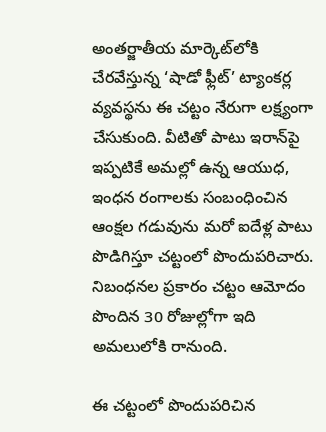అంతర్జాతీయ మార్కెట్‌లోకి చేరవేస్తున్న ‘షాడో ఫ్లీట్’ ట్యాంకర్ల వ్యవస్థను ఈ చట్టం నేరుగా లక్ష్యంగా చేసుకుంది. వీటితో పాటు ఇరాన్‌పై ఇప్పటికే అమల్లో ఉన్న ఆయుధ, ఇంధన రంగాలకు సంబంధించిన ఆంక్షల గడువును మరో ఐదేళ్ల పాటు పొడిగిస్తూ చట్టంలో పొందుపరిచారు. నిబంధనల ప్రకారం చట్టం ఆమోదం పొందిన 30 రోజుల్లోగా ఇది అమలులోకి రానుంది.

ఈ చట్టంలో పొందుపరిచిన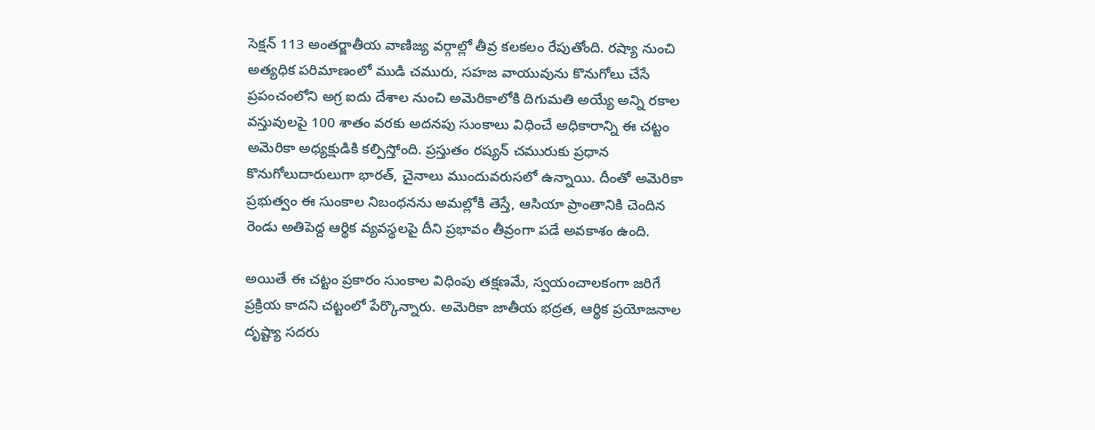సెక్షన్ 113 అంతర్జాతీయ వాణిజ్య వర్గాల్లో తీవ్ర కలకలం రేపుతోంది. రష్యా నుంచి అత్యధిక పరిమాణంలో ముడి చమురు, సహజ వాయువును కొనుగోలు చేసే ప్రపంచంలోని అగ్ర ఐదు దేశాల నుంచి అమెరికాలోకి దిగుమతి అయ్యే అన్ని రకాల వస్తువులపై 100 శాతం వరకు అదనపు సుంకాలు విధించే అధికారాన్ని ఈ చట్టం అమెరికా అధ్యక్షుడికి కల్పిస్తోంది. ప్రస్తుతం రష్యన్ చమురుకు ప్రధాన కొనుగోలుదారులుగా భారత్, చైనాలు ముందువరుసలో ఉన్నాయి. దీంతో అమెరికా ప్రభుత్వం ఈ సుంకాల నిబంధనను అమల్లోకి తెస్తే, ఆసియా ప్రాంతానికి చెందిన రెండు అతిపెద్ద ఆర్థిక వ్యవస్థలపై దీని ప్రభావం తీవ్రంగా పడే అవకాశం ఉంది.

అయితే ఈ చట్టం ప్రకారం సుంకాల విధింపు తక్షణమే, స్వయంచాలకంగా జరిగే ప్రక్రియ కాదని చట్టంలో పేర్కొన్నారు. అమెరికా జాతీయ భద్రత, ఆర్థిక ప్రయోజనాల దృష్ట్యా సదరు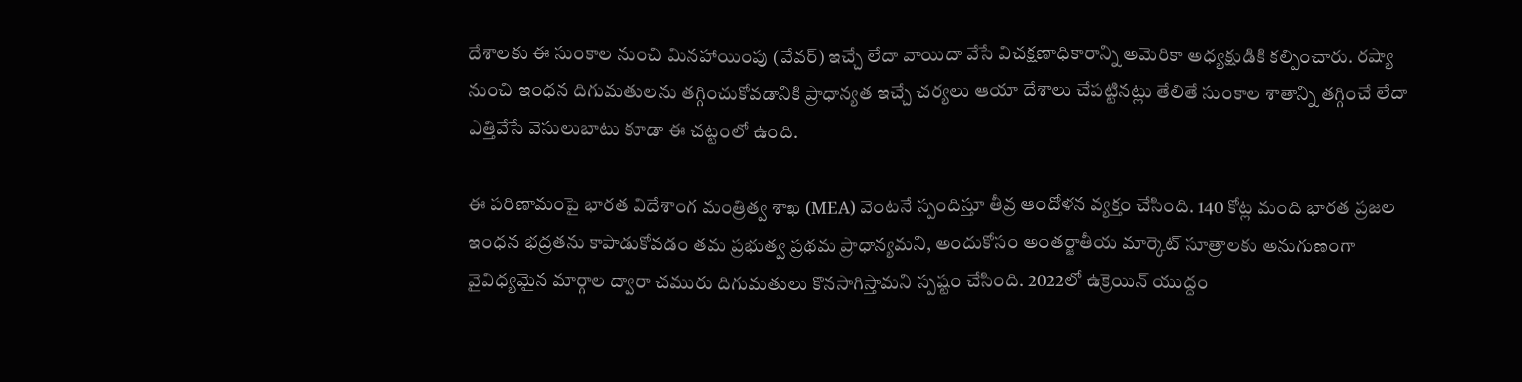దేశాలకు ఈ సుంకాల నుంచి మినహాయింపు (వేవర్) ఇచ్చే లేదా వాయిదా వేసే విచక్షణాధికారాన్ని అమెరికా అధ్యక్షుడికి కల్పించారు. రష్యా నుంచి ఇంధన దిగుమతులను తగ్గించుకోవడానికి ప్రాధాన్యత ఇచ్చే చర్యలు ఆయా దేశాలు చేపట్టినట్లు తేలితే సుంకాల శాతాన్ని తగ్గించే లేదా ఎత్తివేసే వెసులుబాటు కూడా ఈ చట్టంలో ఉంది.

ఈ పరిణామంపై భారత విదేశాంగ మంత్రిత్వ శాఖ (MEA) వెంటనే స్పందిస్తూ తీవ్ర ఆందోళన వ్యక్తం చేసింది. 140 కోట్ల మంది భారత ప్రజల ఇంధన భద్రతను కాపాడుకోవడం తమ ప్రభుత్వ ప్రథమ ప్రాధాన్యమని, అందుకోసం అంతర్జాతీయ మార్కెట్ సూత్రాలకు అనుగుణంగా వైవిధ్యమైన మార్గాల ద్వారా చమురు దిగుమతులు కొనసాగిస్తామని స్పష్టం చేసింది. 2022లో ఉక్రెయిన్ యుద్దం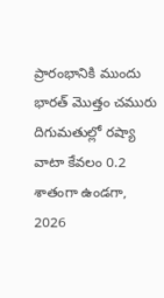ప్రారంభానికి ముందు భారత్ మొత్తం చమురు దిగుమతుల్లో రష్యా వాటా కేవలం 0.2 శాతంగా ఉండగా, 2026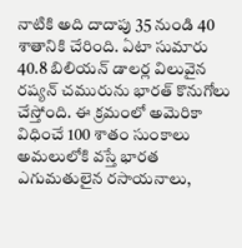నాటికి అది దాదాపు 35 నుండి 40 శాతానికి చేరింది. ఏటా సుమారు 40.8 బిలియన్ డాలర్ల విలువైన రష్యన్ చమురును భారత్ కొనుగోలు చేస్తోంది. ఈ క్రమంలో అమెరికా విధించే 100 శాతం సుంకాలు అమలులోకి వస్తే భారత ఎగుమతులైన రసాయనాలు,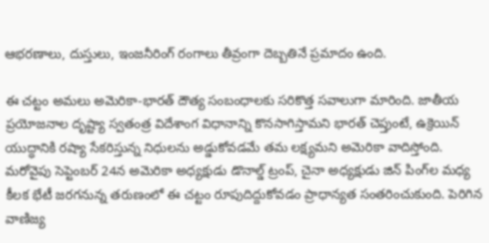ఆభరణాలు, దుస్తులు, ఇంజనీరింగ్ రంగాలు తీవ్రంగా దెబ్బతినే ప్రమాదం ఉంది.

ఈ చట్టం అమలు అమెరికా-భారత్ దౌత్య సంబంధాలకు సరికొత్త సవాలుగా మారింది. జాతీయ ప్రయోజనాల దృష్ట్యా స్వతంత్ర విదేశాంగ విధానాన్ని కొనసాగిస్తామని భారత్ చెప్తుంటే, ఉక్రెయిన్ యుద్ధానికి రష్యా సేకరిస్తున్న నిధులను అడ్డుకోవడమే తమ లక్ష్యమని అమెరికా వాదిస్తోంది. మరోవైపు సెప్టెంబర్ 24న అమెరికా అధ్యక్షుడు డొనాల్డ్ ట్రంప్, చైనా అధ్యక్షుడు జిన్ పింగ్‌ల మధ్య కీలక భేటీ జరగనున్న తరుణంలో ఈ చట్టం రూపుదిద్దుకోవడం ప్రాధాన్యత సంతరించుకుంది. పెరిగిన వాణిజ్య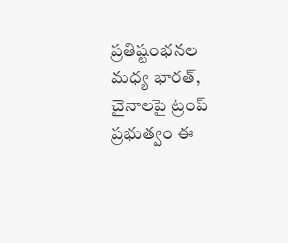ప్రతిష్టంభనల మధ్య భారత్, చైనాలపై ట్రంప్ ప్రభుత్వం ఈ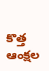కొత్త ఆంక్షల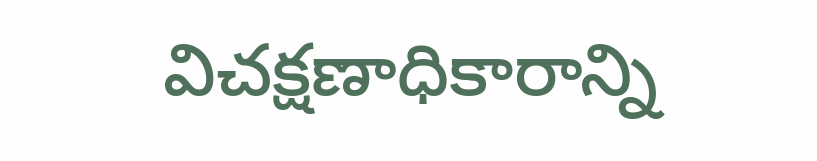విచక్షణాధికారాన్ని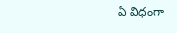ఏ విధంగా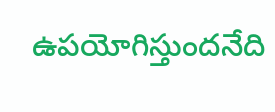ఉపయోగిస్తుందనేది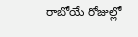రాబోయే రోజుల్లో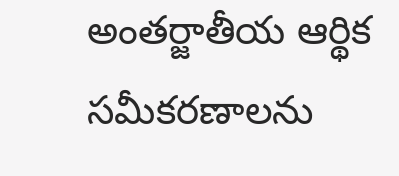అంతర్జాతీయ ఆర్థిక సమీకరణాలను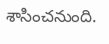శాసించనుంది.